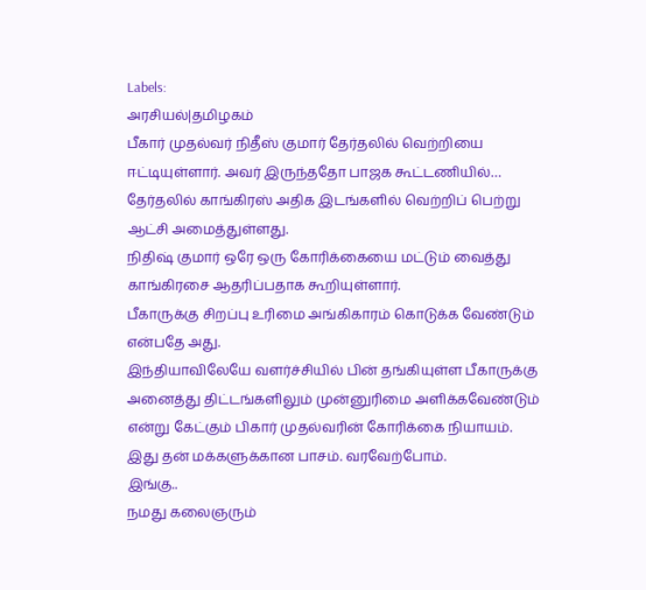Labels:
அரசியல்|தமிழகம்
பீகார் முதல்வர் நிதீஸ் குமார் தேர்தலில் வெற்றியை ஈட்டியுள்ளார். அவர் இருந்ததோ பாஜக கூட்டணியில்…
தேர்தலில் காங்கிரஸ் அதிக இடங்களில் வெற்றிப் பெற்று ஆட்சி அமைத்துள்ளது.
நிதிஷ் குமார் ஒரே ஒரு கோரிக்கையை மட்டும் வைத்து காங்கிரசை ஆதரிப்பதாக கூறியுள்ளார்.
பீகாருக்கு சிறப்பு உரிமை அங்கிகாரம் கொடுக்க வேண்டும் என்பதே அது.
இந்தியாவிலேயே வளர்ச்சியில் பின் தங்கியுள்ள பீகாருக்கு அனைத்து திட்டங்களிலும் முன்னுரிமை அளிக்கவேண்டும் என்று கேட்கும் பிகார் முதல்வரின் கோரிக்கை நியாயம்.
இது தன் மக்களுக்கான பாசம். வரவேற்போம்.
இங்கு..
நமது கலைஞரும்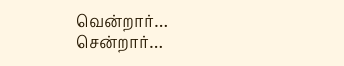வென்றார்…
சென்றார்…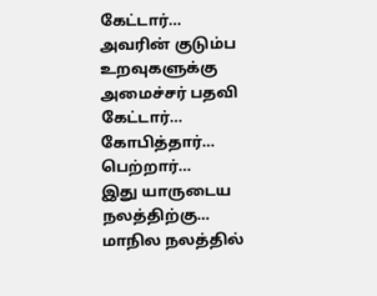கேட்டார்…
அவரின் குடும்ப உறவுகளுக்கு அமைச்சர் பதவி கேட்டார்…
கோபித்தார்…
பெற்றார்…
இது யாருடைய நலத்திற்கு…
மாநில நலத்தில்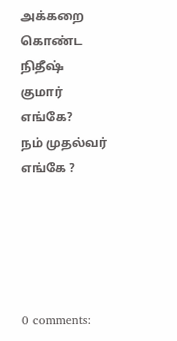அக்கறை கொண்ட நிதீஷ் குமார் எங்கே?
நம் முதல்வர் எங்கே ?





0 comments: